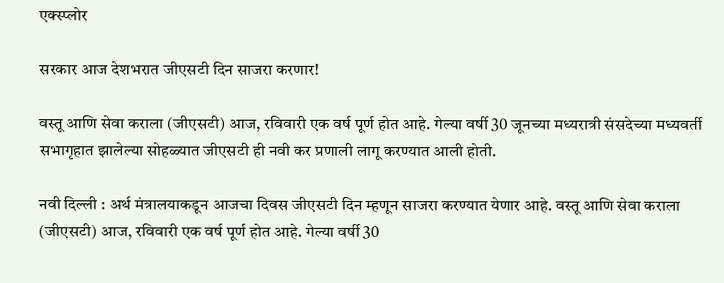एक्स्प्लोर

सरकार आज देशभरात जीएसटी दिन साजरा करणार!

वस्तू आणि सेवा कराला (जीएसटी) आज, रविवारी एक वर्ष पूर्ण होत आहे. गेल्या वर्षी 30 जूनच्या मध्यरात्री संसदेच्या मध्यवर्ती सभागृहात झालेल्या सोहळ्यात जीएसटी ही नवी कर प्रणाली लागू करण्यात आली होती.

नवी दिल्ली : अर्थ मंत्रालयाकडून आजचा दिवस जीएसटी दिन म्हणून साजरा करण्यात येणार आहे. वस्तू आणि सेवा कराला (जीएसटी) आज, रविवारी एक वर्ष पूर्ण होत आहे. गेल्या वर्षी 30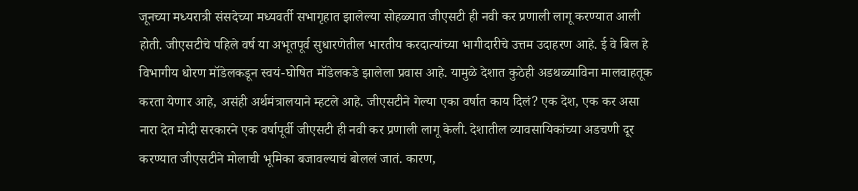जूनच्या मध्यरात्री संसदेच्या मध्यवर्ती सभागृहात झालेल्या सोहळ्यात जीएसटी ही नवी कर प्रणाली लागू करण्यात आली होती. जीएसटीचे पहिले वर्ष या अभूतपूर्व सुधारणेतील भारतीय करदात्यांच्या भागीदारीचे उत्तम उदाहरण आहे. ई वे बिल हे विभागीय धोरण मॉडेलकडून स्वयं-घोषित मॉडेलकडे झालेला प्रवास आहे. यामुळे देशात कुठेही अडथळ्याविना मालवाहतूक करता येणार आहे, असंही अर्थमंत्रालयाने म्हटले आहे. जीएसटीने गेल्या एका वर्षात काय दिलं? एक देश, एक कर असा नारा देत मोदी सरकारने एक वर्षापूर्वी जीएसटी ही नवी कर प्रणाली लागू केली. देशातील व्यावसायिकांच्या अडचणी दूर करण्यात जीएसटीने मोलाची भूमिका बजावल्याचं बोललं जातं. कारण,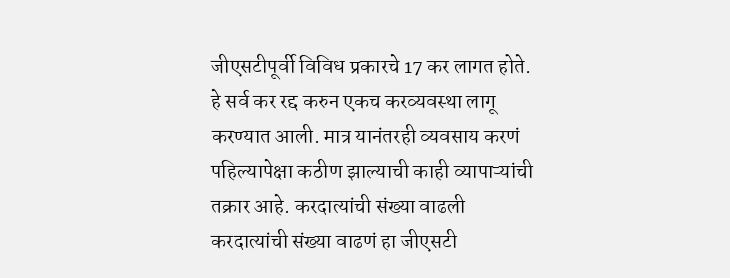जीएसटीपूर्वी विविध प्रकारचे 17 कर लागत होते. हे सर्व कर रद्द करुन एकच करव्यवस्था लागू करण्यात आली. मात्र यानंतरही व्यवसाय करणं पहिल्यापेक्षा कठीण झाल्याची काही व्यापाऱ्यांची तक्रार आहे. करदात्यांची संख्या वाढली करदात्यांची संख्या वाढणं हा जीएसटी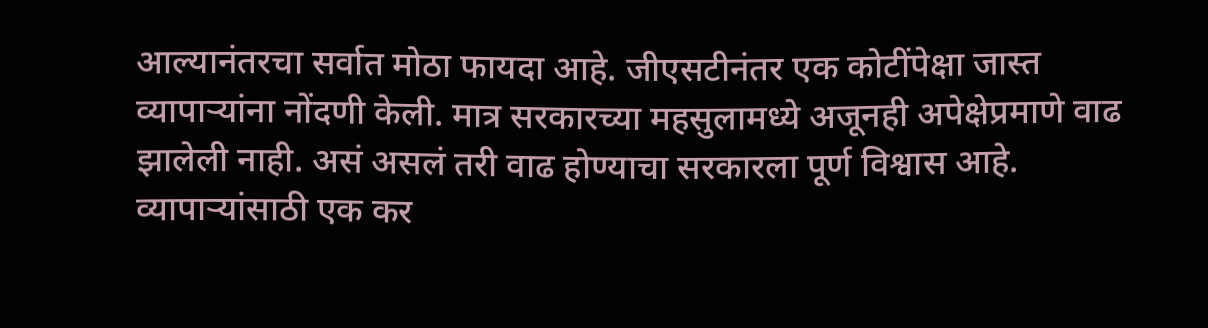आल्यानंतरचा सर्वात मोठा फायदा आहे. जीएसटीनंतर एक कोटींपेक्षा जास्त व्यापाऱ्यांना नोंदणी केली. मात्र सरकारच्या महसुलामध्ये अजूनही अपेक्षेप्रमाणे वाढ झालेली नाही. असं असलं तरी वाढ होण्याचा सरकारला पूर्ण विश्वास आहे. व्यापाऱ्यांसाठी एक कर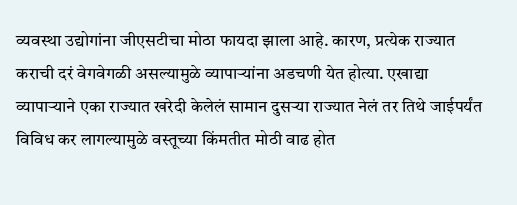व्यवस्था उद्योगांना जीएसटीचा मोठा फायदा झाला आहे. कारण, प्रत्येक राज्यात कराची दरं वेगवेगळी असल्यामुळे व्यापाऱ्यांना अडचणी येत होत्या. एखाद्या व्यापाऱ्याने एका राज्यात खरेदी केलेलं सामान दुसऱ्या राज्यात नेलं तर तिथे जाईपर्यंत विविध कर लागल्यामुळे वस्तूच्या किंमतीत मोठी वाढ होत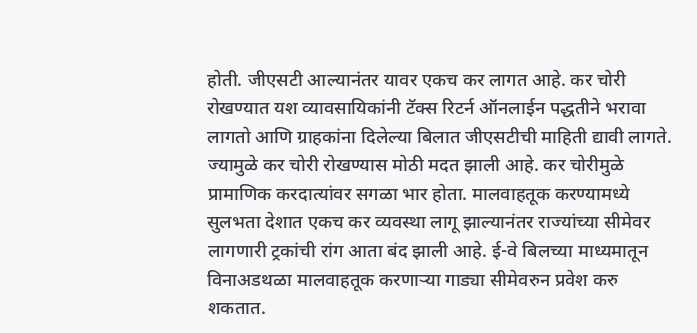होती. जीएसटी आल्यानंतर यावर एकच कर लागत आहे. कर चोरी रोखण्यात यश व्यावसायिकांनी टॅक्स रिटर्न ऑनलाईन पद्धतीने भरावा लागतो आणि ग्राहकांना दिलेल्या बिलात जीएसटीची माहिती द्यावी लागते. ज्यामुळे कर चोरी रोखण्यास मोठी मदत झाली आहे. कर चोरीमुळे प्रामाणिक करदात्यांवर सगळा भार होता. मालवाहतूक करण्यामध्ये सुलभता देशात एकच कर व्यवस्था लागू झाल्यानंतर राज्यांच्या सीमेवर लागणारी ट्रकांची रांग आता बंद झाली आहे. ई-वे बिलच्या माध्यमातून विनाअडथळा मालवाहतूक करणाऱ्या गाड्या सीमेवरुन प्रवेश करु शकतात.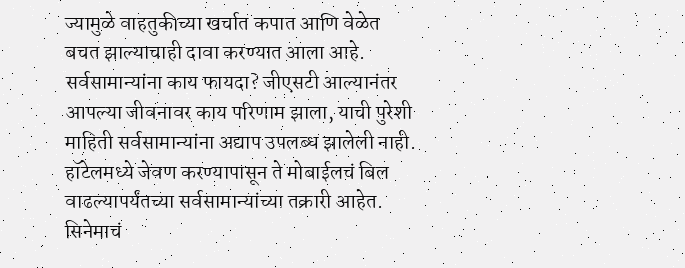ज्यामुळे वाहतुकीच्या खर्चात कपात आणि वेळेत बचत झाल्याचाही दावा करण्यात आला आहे. सर्वसामान्यांना काय फायदा? जीएसटी आल्यानंतर आपल्या जीवनावर काय परिणाम झाला, याची पुरेशी माहिती सर्वसामान्यांना अद्याप उपलब्ध झालेली नाही. हॉटेलमध्ये जेवण करण्यापासून ते मोबाईलचं बिल वाढल्यापर्यंतच्या सर्वसामान्यांच्या तक्रारी आहेत. सिनेमाचं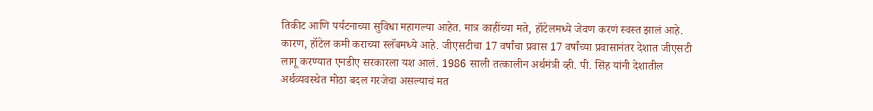तिकीट आणि पर्यटनाच्या सुविधा महागल्या आहेत. मात्र काहींच्या मते, हॉटेलमध्ये जेवण करणं स्वस्त झालं आहे. कारण, हॉटेल कमी कराच्या स्लॅबमध्ये आहे. जीएसटीचा 17 वर्षांचा प्रवास 17 वर्षांच्या प्रवासानंतर देशात जीएसटी लागू करण्यात एनडीए सरकारला यश आलं. 1986 साली तत्कालीन अर्थमंत्री व्ही. पी. सिंह यांनी देशातील अर्थव्यवस्थेत मोठा बदल गरजेचा असल्याचं मत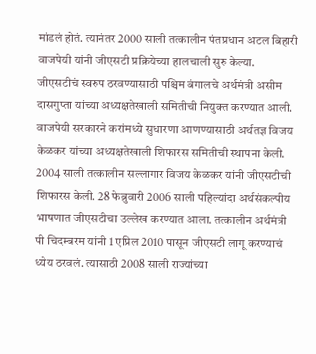मांडलं होतं. त्यानंतर 2000 साली तत्कालीन पंतप्रधान अटल बिहारी वाजपेयी यांनी जीएसटी प्रक्रियेच्या हालचाली सुरु केल्या. जीएसटीचं स्वरुप ठरवण्यासाठी पश्चिम बंगालचे अर्थमंत्री असीम दासगुप्ता यांच्या अध्यक्षतेखाली समितीची नियुक्त करण्यात आली. वाजपेयी सरकारने करांमध्ये सुधारणा आणण्यासाठी अर्थतज्ञ विजय केळकर यांच्या अध्यक्षतेखाली शिफारस समितीची स्थापना केली. 2004 साली तत्कालीन सल्लागार विजय केळकर यांनी जीएसटीची शिफारस केली. 28 फेब्रुवारी 2006 साली पहिल्यांदा अर्थसंकल्पीय भाषणात जीएसटीचा उल्लेख करण्यात आला. तत्कालीन अर्थमंत्री पी चिदम्बरम यांनी 1 एप्रिल 2010 पासून जीएसटी लागू करण्याचं ध्येय ठरवलं. त्यासाठी 2008 साली राज्यांच्या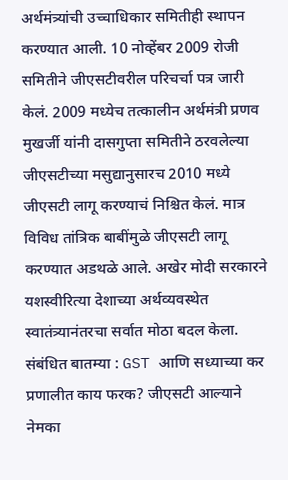अर्थमंत्र्यांची उच्चाधिकार समितीही स्थापन करण्यात आली. 10 नोव्हेंबर 2009 रोजी समितीने जीएसटीवरील परिचर्चा पत्र जारी केलं. 2009 मध्येच तत्कालीन अर्थमंत्री प्रणव मुखर्जी यांनी दासगुप्ता समितीने ठरवलेल्या जीएसटीच्या मसुद्यानुसारच 2010 मध्ये जीएसटी लागू करण्याचं निश्चित केलं. मात्र विविध तांत्रिक बाबींमुळे जीएसटी लागू करण्यात अडथळे आले. अखेर मोदी सरकारने यशस्वीरित्या देशाच्या अर्थव्यवस्थेत स्वातंत्र्यानंतरचा सर्वात मोठा बदल केला. संबंधित बातम्या : GST आणि सध्याच्या कर प्रणालीत काय फरक? जीएसटी आल्याने नेमका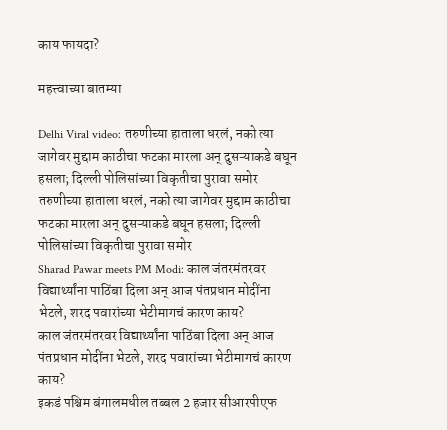काय फायदा?

महत्त्वाच्या बातम्या

Delhi Viral video: तरुणीच्या हाताला धरलं, नको त्या जागेवर मुद्दाम काठीचा फटका मारला अन् दुसऱ्याकडे बघून हसला; दिल्ली पोलिसांच्या विकृतीचा पुरावा समोर
तरुणीच्या हाताला धरलं, नको त्या जागेवर मुद्दाम काठीचा फटका मारला अन् दुसऱ्याकडे बघून हसला; दिल्ली पोलिसांच्या विकृतीचा पुरावा समोर
Sharad Pawar meets PM Modi: काल जंतरमंतरवर विद्यार्थ्यांना पाठिंबा दिला अन् आज पंतप्रधान मोदींना भेटले, शरद पवारांच्या भेटीमागचं कारण काय?
काल जंतरमंतरवर विद्यार्थ्यांना पाठिंबा दिला अन् आज पंतप्रधान मोदींना भेटले, शरद पवारांच्या भेटीमागचं कारण काय?
इकडं पश्चिम बंगालमधील तब्बल 2 हजार सीआरपीएफ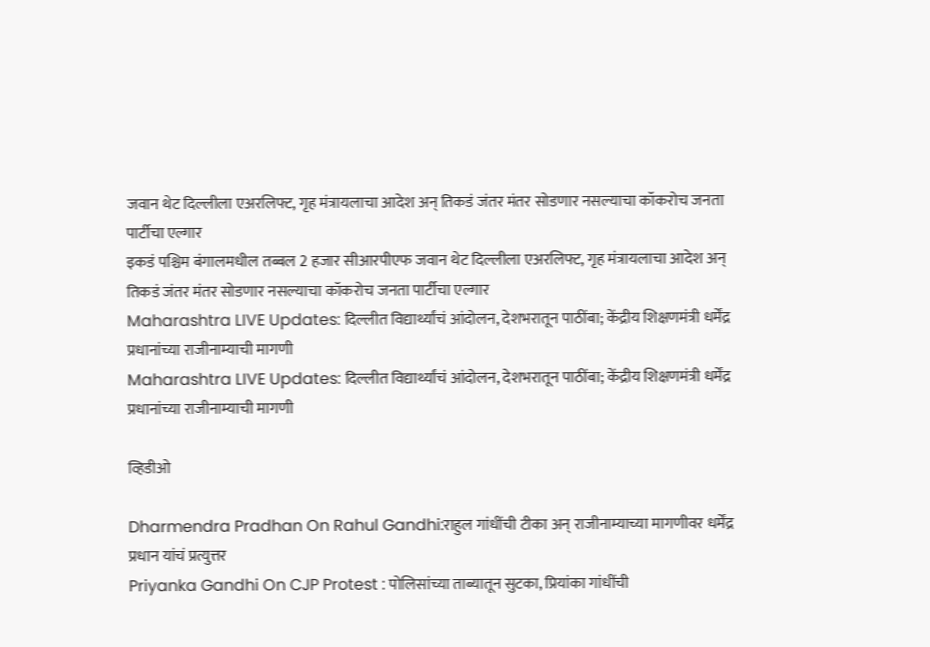जवान थेट दिल्लीला एअरलिफ्ट, गृह मंत्रायलाचा आदेश अन् तिकडं जंतर मंतर सोडणार नसल्याचा कॉकरोच जनता पार्टीचा एल्गार
इकडं पश्चिम बंगालमधील तब्बल 2 हजार सीआरपीएफ जवान थेट दिल्लीला एअरलिफ्ट, गृह मंत्रायलाचा आदेश अन् तिकडं जंतर मंतर सोडणार नसल्याचा कॉकरोच जनता पार्टीचा एल्गार
Maharashtra LIVE Updates: दिल्लीत विद्यार्थ्यांचं आंदोलन, देशभरातून पाठींबा; केंद्रीय शिक्षणमंत्री धर्मेंद्र प्रधानांच्या राजीनाम्याची मागणी
Maharashtra LIVE Updates: दिल्लीत विद्यार्थ्यांचं आंदोलन, देशभरातून पाठींबा; केंद्रीय शिक्षणमंत्री धर्मेंद्र प्रधानांच्या राजीनाम्याची मागणी

व्हिडीओ

Dharmendra Pradhan On Rahul Gandhi:राहुल गांधींची टीका अन् राजीनाम्याच्या मागणीवर धर्मेंद्र प्रधान यांचं प्रत्युत्तर
Priyanka Gandhi On CJP Protest : पोलिसांच्या ताब्यातून सुटका, प्रियांका गांधींची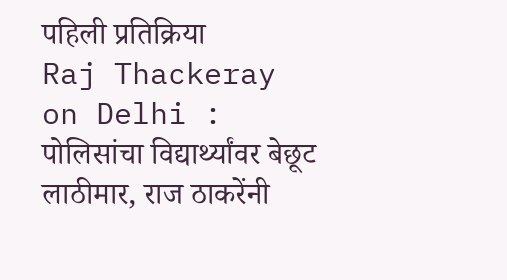पहिली प्रतिक्रिया
Raj Thackeray on Delhi : पोलिसांचा विद्यार्थ्यांवर बेछूट लाठीमार, राज ठाकरेंनी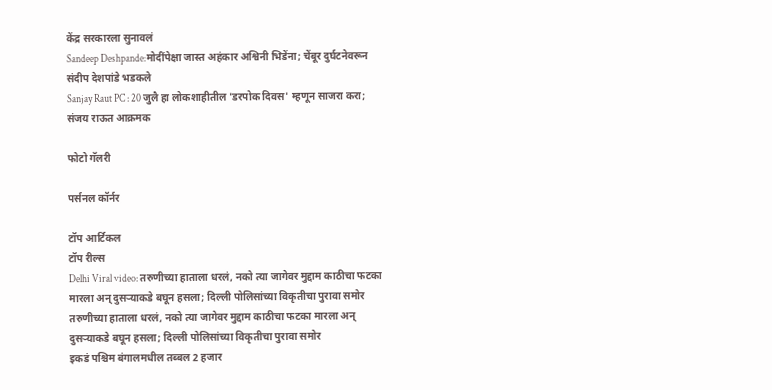केंद्र सरकारला सुनावलं
Sandeep Deshpande:मोदींपेक्षा जास्त अहंकार अश्विनी भिडेंना; चेंबूर दुर्घटनेवरून संदीप देशपांडे भडकले
Sanjay Raut PC : 20 जुलै हा लोकशाहीतील 'डरपोक दिवस' म्हणून साजरा करा; संजय राऊत आक्रमक

फोटो गॅलरी

पर्सनल कॉर्नर

टॉप आर्टिकल
टॉप रील्स
Delhi Viral video: तरुणीच्या हाताला धरलं, नको त्या जागेवर मुद्दाम काठीचा फटका मारला अन् दुसऱ्याकडे बघून हसला; दिल्ली पोलिसांच्या विकृतीचा पुरावा समोर
तरुणीच्या हाताला धरलं, नको त्या जागेवर मुद्दाम काठीचा फटका मारला अन् दुसऱ्याकडे बघून हसला; दिल्ली पोलिसांच्या विकृतीचा पुरावा समोर
इकडं पश्चिम बंगालमधील तब्बल 2 हजार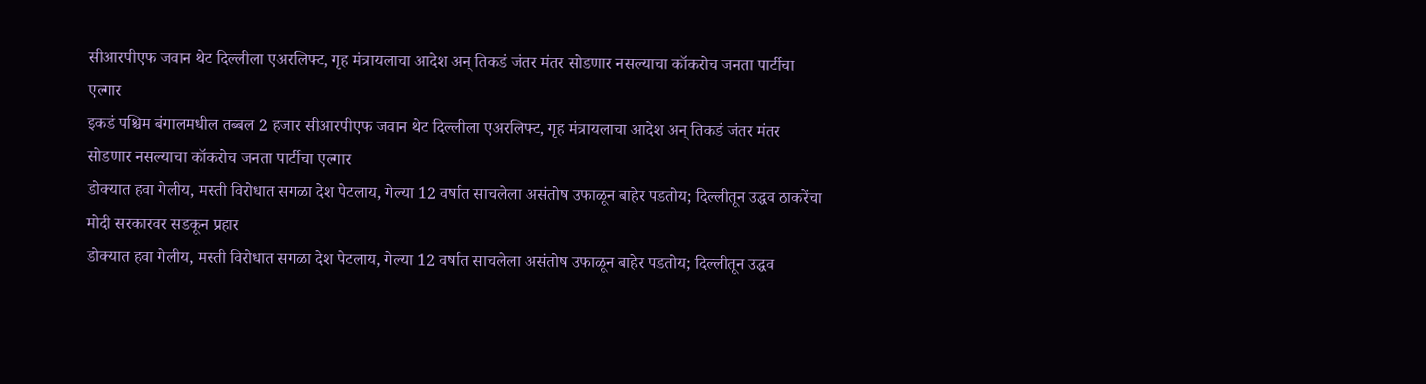सीआरपीएफ जवान थेट दिल्लीला एअरलिफ्ट, गृह मंत्रायलाचा आदेश अन् तिकडं जंतर मंतर सोडणार नसल्याचा कॉकरोच जनता पार्टीचा एल्गार
इकडं पश्चिम बंगालमधील तब्बल 2 हजार सीआरपीएफ जवान थेट दिल्लीला एअरलिफ्ट, गृह मंत्रायलाचा आदेश अन् तिकडं जंतर मंतर सोडणार नसल्याचा कॉकरोच जनता पार्टीचा एल्गार
डोक्यात हवा गेलीय, मस्ती विरोधात सगळा देश पेटलाय, गेल्या 12 वर्षात साचलेला असंतोष उफाळून बाहेर पडतोय; दिल्लीतून उद्धव ठाकरेंचा मोदी सरकारवर सडकून प्रहार
डोक्यात हवा गेलीय, मस्ती विरोधात सगळा देश पेटलाय, गेल्या 12 वर्षात साचलेला असंतोष उफाळून बाहेर पडतोय; दिल्लीतून उद्धव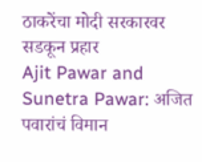ठाकरेंचा मोदी सरकारवर सडकून प्रहार
Ajit Pawar and Sunetra Pawar: अजित पवारांचं विमान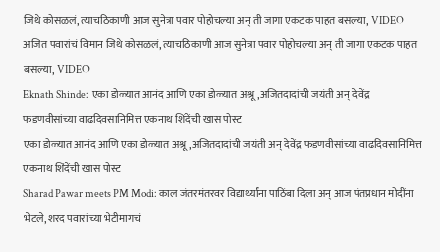जिथे कोसळलं, त्याचठिकाणी आज सुनेत्रा पवार पोहोचल्या अन् ती जागा एकटक पाहत बसल्या, VIDEO
अजित पवारांचं विमान जिथे कोसळलं, त्याचठिकाणी आज सुनेत्रा पवार पोहोचल्या अन् ती जागा एकटक पाहत बसल्या, VIDEO
Eknath Shinde: एका डोळ्यात आनंद आणि एका डोळ्यात अश्रू,अजितदादांची जयंती अन् देवेंद्र फडणवीसांच्या वाढदिवसानिमित्त एकनाथ शिंदेंची खास पोस्ट
एका डोळ्यात आनंद आणि एका डोळ्यात अश्रू,अजितदादांची जयंती अन् देवेंद्र फडणवीसांच्या वाढदिवसानिमित्त एकनाथ शिंदेंची खास पोस्ट
Sharad Pawar meets PM Modi: काल जंतरमंतरवर विद्यार्थ्यांना पाठिंबा दिला अन् आज पंतप्रधान मोदींना भेटले, शरद पवारांच्या भेटीमागचं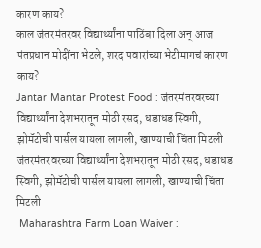कारण काय?
काल जंतरमंतरवर विद्यार्थ्यांना पाठिंबा दिला अन् आज पंतप्रधान मोदींना भेटले, शरद पवारांच्या भेटीमागचं कारण काय?
Jantar Mantar Protest Food : जंतरमंतरवरच्या विद्यार्थ्यांना देशभरातून मोठी रसद, धडाधड स्विगी, झोमॅटोची पार्सल यायला लागली, खाण्याची चिंता मिटली
जंतरमंतरवरच्या विद्यार्थ्यांना देशभरातून मोठी रसद, धडाधड स्विगी, झोमॅटोची पार्सल यायला लागली, खाण्याची चिंता मिटली
 Maharashtra Farm Loan Waiver :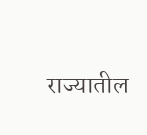राज्यातील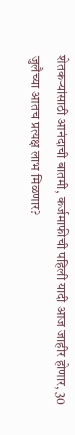शेतकऱ्यांसाठी आनंदाची बातमी, कर्जमाफीची पहिली यादी आज जाहीर होणार, 30 जुलैच्या आतच प्रत्यक्ष लाभ मिळणार?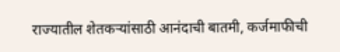राज्यातील शेतकऱ्यांसाठी आनंदाची बातमी, कर्जमाफीची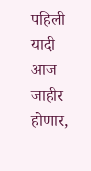पहिली यादी आज जाहीर होणार,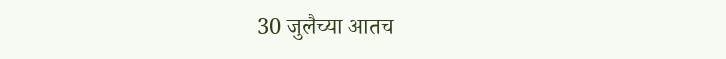30 जुलैच्या आतच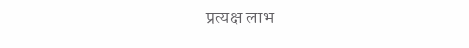प्रत्यक्ष लाभ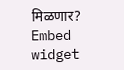मिळणार?
Embed widget